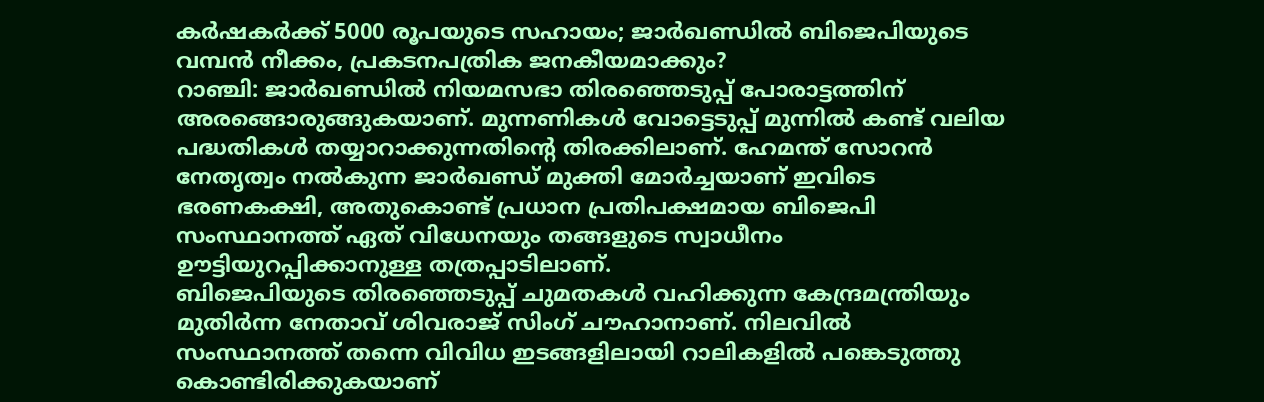കർഷകർക്ക് 5000 രൂപയുടെ സഹായം; ജാർഖണ്ഡിൽ ബിജെപിയുടെ വമ്പൻ നീക്കം, പ്രകടനപത്രിക ജനകീയമാക്കും?
റാഞ്ചി: ജാർഖണ്ഡിൽ നിയമസഭാ തിരഞ്ഞെടുപ്പ് പോരാട്ടത്തിന് അരങ്ങൊരുങ്ങുകയാണ്. മുന്നണികൾ വോട്ടെടുപ്പ് മുന്നിൽ കണ്ട് വലിയ പദ്ധതികൾ തയ്യാറാക്കുന്നതിന്റെ തിരക്കിലാണ്. ഹേമന്ത് സോറൻ നേതൃത്വം നൽകുന്ന ജാർഖണ്ഡ് മുക്തി മോർച്ചയാണ് ഇവിടെ ഭരണകക്ഷി, അതുകൊണ്ട് പ്രധാന പ്രതിപക്ഷമായ ബിജെപി സംസ്ഥാനത്ത് ഏത് വിധേനയും തങ്ങളുടെ സ്വാധീനം ഊട്ടിയുറപ്പിക്കാനുള്ള തത്രപ്പാടിലാണ്.
ബിജെപിയുടെ തിരഞ്ഞെടുപ്പ് ചുമതകൾ വഹിക്കുന്ന കേന്ദ്രമന്ത്രിയും മുതിർന്ന നേതാവ് ശിവരാജ് സിംഗ് ചൗഹാനാണ്. നിലവിൽ സംസ്ഥാനത്ത് തന്നെ വിവിധ ഇടങ്ങളിലായി റാലികളിൽ പങ്കെടുത്തു കൊണ്ടിരിക്കുകയാണ്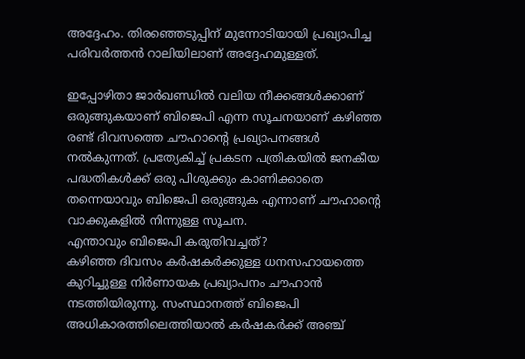അദ്ദേഹം. തിരഞ്ഞെടുപ്പിന് മുന്നോടിയായി പ്രഖ്യാപിച്ച പരിവർത്തൻ റാലിയിലാണ് അദ്ദേഹമുള്ളത്.

ഇപ്പോഴിതാ ജാർഖണ്ഡിൽ വലിയ നീക്കങ്ങൾക്കാണ് ഒരുങ്ങുകയാണ് ബിജെപി എന്ന സൂചനയാണ് കഴിഞ്ഞ രണ്ട് ദിവസത്തെ ചൗഹാന്റെ പ്രഖ്യാപനങ്ങൾ നൽകുന്നത്. പ്രത്യേകിച്ച് പ്രകടന പത്രികയിൽ ജനകീയ പദ്ധതികൾക്ക് ഒരു പിശുക്കും കാണിക്കാതെ തന്നെയാവും ബിജെപി ഒരുങ്ങുക എന്നാണ് ചൗഹാന്റെ വാക്കുകളിൽ നിന്നുള്ള സൂചന.
എന്താവും ബിജെപി കരുതിവച്ചത്?
കഴിഞ്ഞ ദിവസം കർഷകർക്കുള്ള ധനസഹായത്തെ കുറിച്ചുള്ള നിർണായക പ്രഖ്യാപനം ചൗഹാൻ നടത്തിയിരുന്നു. സംസ്ഥാനത്ത് ബിജെപി അധികാരത്തിലെത്തിയാൽ കർഷകർക്ക് അഞ്ച്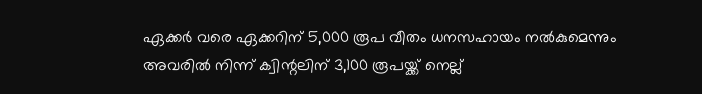ഏക്കർ വരെ ഏക്കറിന് 5,000 രൂപ വീതം ധനസഹായം നൽകുമെന്നും അവരിൽ നിന്ന് ക്വിന്റലിന് 3,100 രൂപയ്ക്ക് നെല്ല്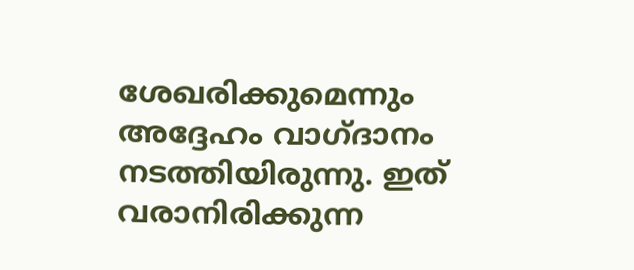ശേഖരിക്കുമെന്നും അദ്ദേഹം വാഗ്ദാനം നടത്തിയിരുന്നു. ഇത് വരാനിരിക്കുന്ന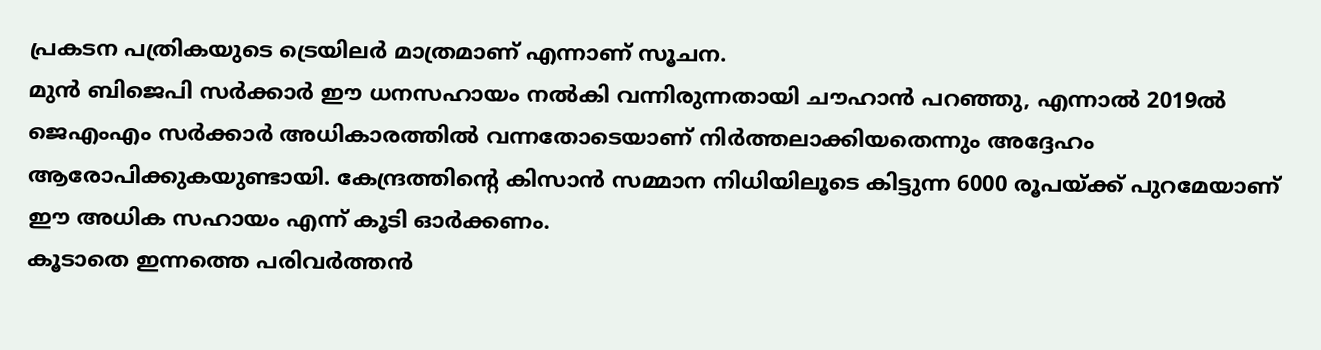പ്രകടന പത്രികയുടെ ട്രെയിലർ മാത്രമാണ് എന്നാണ് സൂചന.
മുൻ ബിജെപി സർക്കാർ ഈ ധനസഹായം നൽകി വന്നിരുന്നതായി ചൗഹാൻ പറഞ്ഞു, എന്നാൽ 2019ൽ ജെഎംഎം സർക്കാർ അധികാരത്തിൽ വന്നതോടെയാണ് നിർത്തലാക്കിയതെന്നും അദ്ദേഹം ആരോപിക്കുകയുണ്ടായി. കേന്ദ്രത്തിന്റെ കിസാൻ സമ്മാന നിധിയിലൂടെ കിട്ടുന്ന 6000 രൂപയ്ക്ക് പുറമേയാണ് ഈ അധിക സഹായം എന്ന് കൂടി ഓർക്കണം.
കൂടാതെ ഇന്നത്തെ പരിവർത്തൻ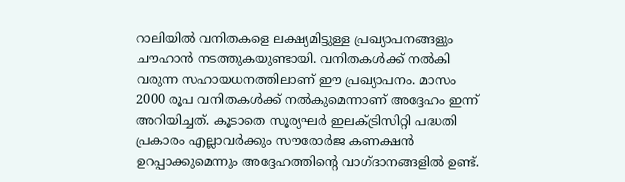റാലിയിൽ വനിതകളെ ലക്ഷ്യമിട്ടുള്ള പ്രഖ്യാപനങ്ങളും ചൗഹാൻ നടത്തുകയുണ്ടായി. വനിതകൾക്ക് നൽകി വരുന്ന സഹായധനത്തിലാണ് ഈ പ്രഖ്യാപനം. മാസം 2000 രൂപ വനിതകൾക്ക് നൽകുമെന്നാണ് അദ്ദേഹം ഇന്ന് അറിയിച്ചത്. കൂടാതെ സൂര്യഘർ ഇലക്ട്രിസിറ്റി പദ്ധതി പ്രകാരം എല്ലാവർക്കും സൗരോർജ കണക്ഷൻ ഉറപ്പാക്കുമെന്നും അദ്ദേഹത്തിന്റെ വാഗ്ദാനങ്ങളിൽ ഉണ്ട്.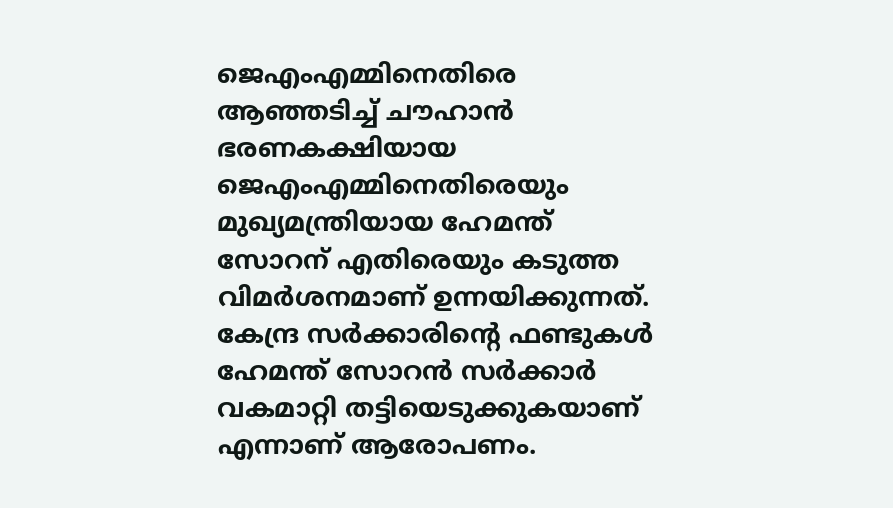ജെഎംഎമ്മിനെതിരെ ആഞ്ഞടിച്ച് ചൗഹാൻ
ഭരണകക്ഷിയായ ജെഎംഎമ്മിനെതിരെയും മുഖ്യമന്ത്രിയായ ഹേമന്ത് സോറന് എതിരെയും കടുത്ത വിമർശനമാണ് ഉന്നയിക്കുന്നത്. കേന്ദ്ര സർക്കാരിന്റെ ഫണ്ടുകൾ ഹേമന്ത് സോറൻ സർക്കാർ വകമാറ്റി തട്ടിയെടുക്കുകയാണ് എന്നാണ് ആരോപണം.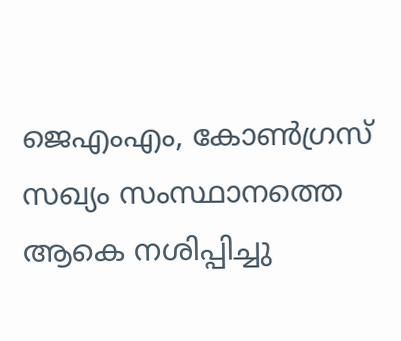ജെഎംഎം, കോൺഗ്രസ് സഖ്യം സംസ്ഥാനത്തെ ആകെ നശിപ്പിച്ചു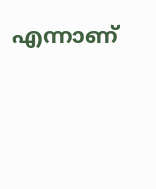എന്നാണ്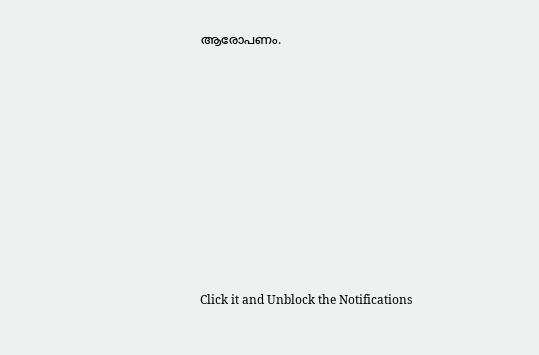ആരോപണം.












Click it and Unblock the Notifications